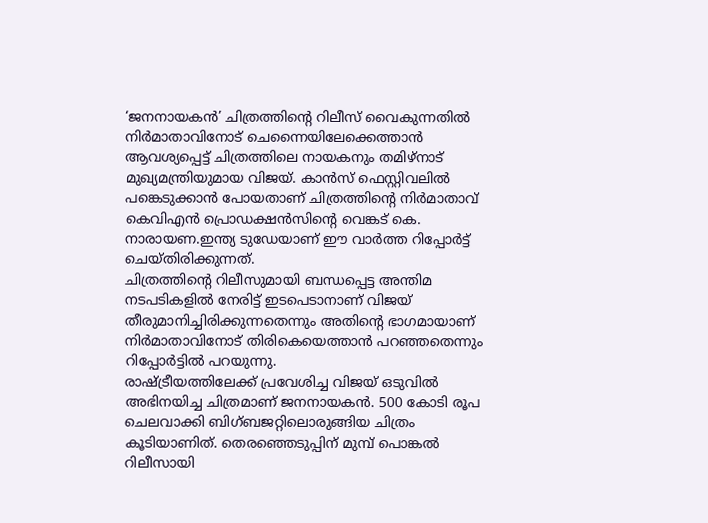‘ജനനായകൻ’ ചിത്രത്തിൻ്റെ റിലീസ് വൈകുന്നതിൽ നിർമാതാവിനോട് ചെന്നൈയിലേക്കെത്താൻ ആവശ്യപ്പെട്ട് ചിത്രത്തിലെ നായകനും തമിഴ്നാട് മുഖ്യമന്ത്രിയുമായ വിജയ്. കാൻസ് ഫെസ്റ്റിവലിൽ പങ്കെടുക്കാൻ പോയതാണ് ചിത്രത്തിന്റെ നിർമാതാവ് കെവിഎൻ പ്രൊഡക്ഷൻസിൻ്റെ വെങ്കട് കെ. നാരായണ.ഇന്ത്യ ടുഡേയാണ് ഈ വാർത്ത റിപ്പോർട്ട് ചെയ്തിരിക്കുന്നത്.
ചിത്രത്തിന്റെ റിലീസുമായി ബന്ധപ്പെട്ട അന്തിമ നടപടികളിൽ നേരിട്ട് ഇടപെടാനാണ് വിജയ് തീരുമാനിച്ചിരിക്കുന്നതെന്നും അതിൻ്റെ ഭാഗമായാണ് നിർമാതാവിനോട് തിരികെയെത്താൻ പറഞ്ഞതെന്നും റിപ്പോർട്ടിൽ പറയുന്നു.
രാഷ്ട്രീയത്തിലേക്ക് പ്രവേശിച്ച വിജയ് ഒടുവിൽ അഭിനയിച്ച ചിത്രമാണ് ജനനായകൻ. 500 കോടി രൂപ ചെലവാക്കി ബിഗ്ബജറ്റിലൊരുങ്ങിയ ചിത്രം കൂടിയാണിത്. തെരഞ്ഞെടുപ്പിന് മുമ്പ് പൊങ്കൽ റിലീസായി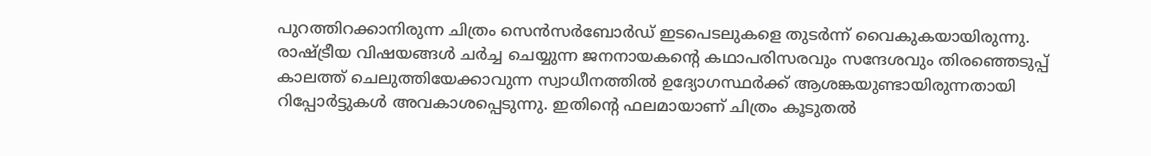പുറത്തിറക്കാനിരുന്ന ചിത്രം സെൻസർബോർഡ് ഇടപെടലുകളെ തുടർന്ന് വൈകുകയായിരുന്നു.
രാഷ്ട്രീയ വിഷയങ്ങൾ ചർച്ച ചെയ്യുന്ന ജനനായകൻ്റെ കഥാപരിസരവും സന്ദേശവും തിരഞ്ഞെടുപ്പ് കാലത്ത് ചെലുത്തിയേക്കാവുന്ന സ്വാധീനത്തിൽ ഉദ്യോഗസ്ഥർക്ക് ആശങ്കയുണ്ടായിരുന്നതായി റിപ്പോർട്ടുകൾ അവകാശപ്പെടുന്നു. ഇതിൻ്റെ ഫലമായാണ് ചിത്രം കൂടുതൽ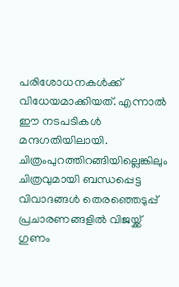പരിശോധനകൾക്ക് വിധേയമാക്കിയത്. എന്നാൽ ഈ നടപടികൾ മന്ദഗതിയിലായി. ചിത്രംപുറത്തിറങ്ങിയില്ലെങ്കിലും ചിത്രവുമായി ബന്ധപ്പെട്ട വിവാദങ്ങൾ തെരഞ്ഞെടുപ്പ് പ്രചാരണങ്ങളിൽ വിജയ്ക്ക് ഗുണം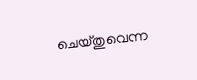ചെയ്തുവെന്ന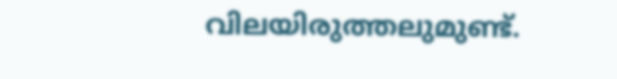വിലയിരുത്തലുമുണ്ട്.